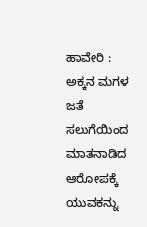ಹಾವೇರಿ : ಅಕ್ಕನ ಮಗಳ ಜತೆ ಸಲುಗೆಯಿಂದ ಮಾತನಾಡಿದ ಆರೋಪಕ್ಕೆ ಯುವಕನ್ನು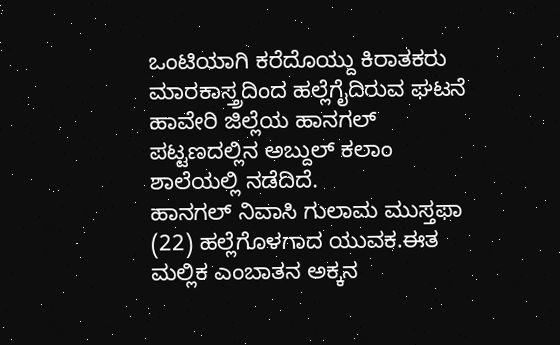ಒಂಟಿಯಾಗಿ ಕರೆದೊಯ್ದು ಕಿರಾತಕರು ಮಾರಕಾಸ್ತ್ರದಿಂದ ಹಲ್ಲೆಗೈದಿರುವ ಘಟನೆ ಹಾವೇರಿ ಜಿಲ್ಲೆಯ ಹಾನಗಲ್ ಪಟ್ಟಣದಲ್ಲಿನ ಅಬ್ದುಲ್ ಕಲಾಂ ಶಾಲೆಯಲ್ಲಿ ನಡೆದಿದೆ.
ಹಾನಗಲ್ ನಿವಾಸಿ ಗುಲಾಮ ಮುಸ್ತಫಾ (22) ಹಲ್ಲೆಗೊಳಗಾದ ಯುವಕ.ಈತ ಮಲ್ಲಿಕ ಎಂಬಾತನ ಅಕ್ಕನ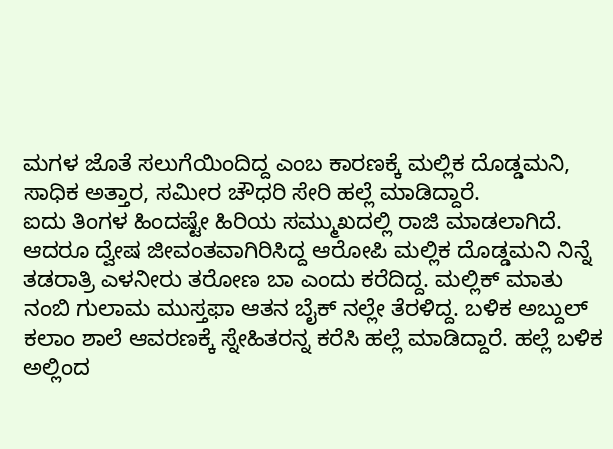ಮಗಳ ಜೊತೆ ಸಲುಗೆಯಿಂದಿದ್ದ ಎಂಬ ಕಾರಣಕ್ಕೆ ಮಲ್ಲಿಕ ದೊಡ್ಡಮನಿ, ಸಾಧಿಕ ಅತ್ತಾರ, ಸಮೀರ ಚೌಧರಿ ಸೇರಿ ಹಲ್ಲೆ ಮಾಡಿದ್ದಾರೆ.
ಐದು ತಿಂಗಳ ಹಿಂದಷ್ಟೇ ಹಿರಿಯ ಸಮ್ಮುಖದಲ್ಲಿ ರಾಜಿ ಮಾಡಲಾಗಿದೆ. ಆದರೂ ದ್ವೇಷ ಜೀವಂತವಾಗಿರಿಸಿದ್ದ ಆರೋಪಿ ಮಲ್ಲಿಕ ದೊಡ್ಡಮನಿ ನಿನ್ನೆ ತಡರಾತ್ರಿ ಎಳನೀರು ತರೋಣ ಬಾ ಎಂದು ಕರೆದಿದ್ದ. ಮಲ್ಲಿಕ್ ಮಾತು ನಂಬಿ ಗುಲಾಮ ಮುಸ್ತಫಾ ಆತನ ಬೈಕ್ ನಲ್ಲೇ ತೆರಳಿದ್ದ. ಬಳಿಕ ಅಬ್ದುಲ್ ಕಲಾಂ ಶಾಲೆ ಆವರಣಕ್ಕೆ ಸ್ನೇಹಿತರನ್ನ ಕರೆಸಿ ಹಲ್ಲೆ ಮಾಡಿದ್ದಾರೆ. ಹಲ್ಲೆ ಬಳಿಕ ಅಲ್ಲಿಂದ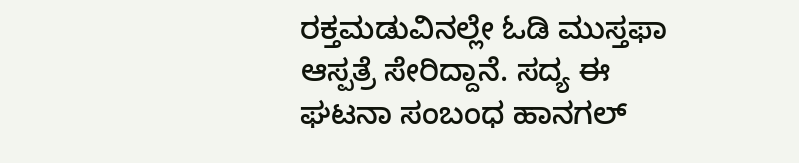ರಕ್ತಮಡುವಿನಲ್ಲೇ ಓಡಿ ಮುಸ್ತಫಾ ಆಸ್ಪತ್ರೆ ಸೇರಿದ್ದಾನೆ. ಸದ್ಯ ಈ ಘಟನಾ ಸಂಬಂಧ ಹಾನಗಲ್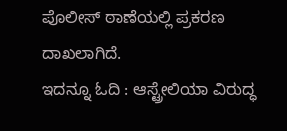ಪೊಲೀಸ್ ಠಾಣೆಯಲ್ಲಿ ಪ್ರಕರಣ ದಾಖಲಾಗಿದೆ.
ಇದನ್ನೂ ಓದಿ : ಆಸ್ಟ್ರೇಲಿಯಾ ವಿರುದ್ಧ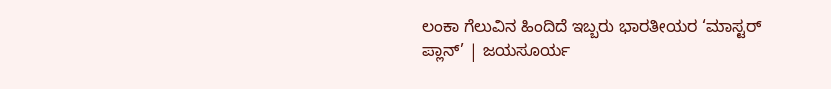ಲಂಕಾ ಗೆಲುವಿನ ಹಿಂದಿದೆ ಇಬ್ಬರು ಭಾರತೀಯರ ‘ಮಾಸ್ಟರ್ ಪ್ಲಾನ್’ | ಜಯಸೂರ್ಯ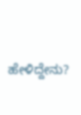ಹೇಳಿದ್ದೇನು?